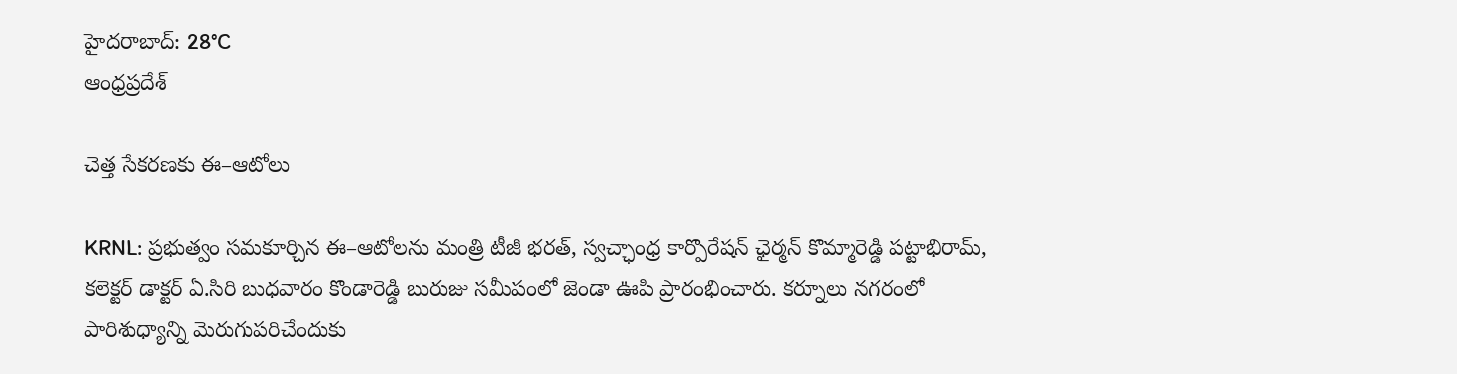హైదరాబాద్: 28°C
ఆంధ్రప్రదేశ్

చెత్త సేకరణకు ఈ–ఆటోలు

KRNL: ప్రభుత్వం సమకూర్చిన ఈ–ఆటోలను మంత్రి టీజీ భరత్‌, స్వచ్ఛాంధ్ర కార్పొరేషన్‌ ఛైర్మన్‌ కొమ్మారెడ్డి పట్టాభిరామ్‌, కలెక్టర్‌ డాక్టర్‌ ఏ.సిరి బుధవారం కొండారెడ్డి బురుజు సమీపంలో జెండా ఊపి ప్రారంభించారు. కర్నూలు నగరంలో పారిశుధ్యాన్ని మెరుగుపరిచేందుకు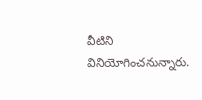వీటిని వినియోగించనున్నారు.